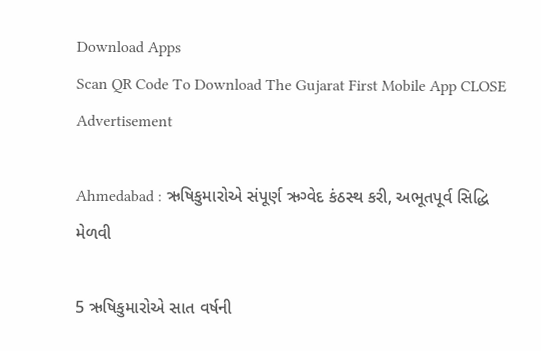Download Apps
Scan QR Code To Download The Gujarat First Mobile App CLOSE
Advertisement

Ahmedabad : ઋષિકુમારોએ સંપૂર્ણ ઋગ્વેદ કંઠસ્થ કરી, અભૂતપૂર્વ સિદ્ધિ મેળવી

5 ઋષિકુમારોએ સાત વર્ષની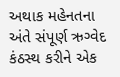અથાક મહેનતના અંતે સંપૂર્ણ ઋગ્વેદ કંઠસ્થ કરીને એક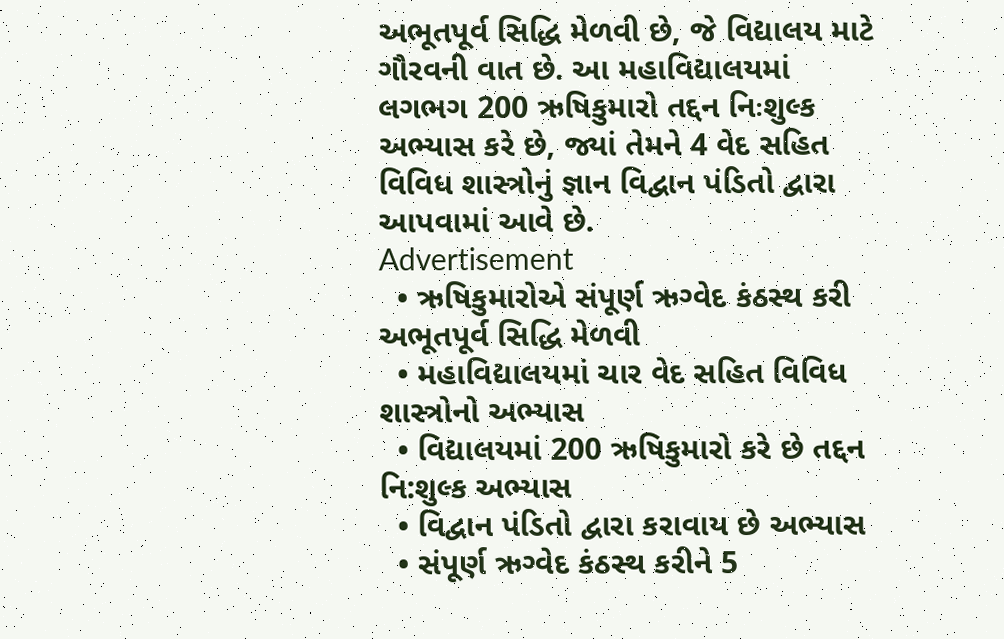અભૂતપૂર્વ સિદ્ધિ મેળવી છે, જે વિદ્યાલય માટે ગૌરવની વાત છે. આ મહાવિદ્યાલયમાં લગભગ 200 ઋષિકુમારો તદ્દન નિઃશુલ્ક અભ્યાસ કરે છે, જ્યાં તેમને 4 વેદ સહિત વિવિધ શાસ્ત્રોનું જ્ઞાન વિદ્વાન પંડિતો દ્વારા આપવામાં આવે છે.
Advertisement
  • ઋષિકુમારોએ સંપૂર્ણ ઋગ્વેદ કંઠસ્થ કરી અભૂતપૂર્વ સિદ્ધિ મેળવી
  • મહાવિદ્યાલયમાં ચાર વેદ સહિત વિવિધ શાસ્ત્રોનો અભ્યાસ
  • વિદ્યાલયમાં 200 ઋષિકુમારો કરે છે તદ્દન નિ:શુલ્ક અભ્યાસ
  • વિદ્વાન પંડિતો દ્વારા કરાવાય છે અભ્યાસ
  • સંપૂર્ણ ઋગ્વેદ કંઠસ્થ કરીને 5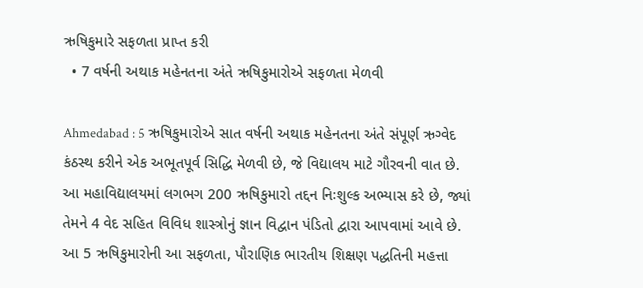ઋષિકુમારે સફળતા પ્રાપ્ત કરી
  • 7 વર્ષની અથાક મહેનતના અંતે ઋષિકુમારોએ સફળતા મેળવી

Ahmedabad : 5 ઋષિકુમારોએ સાત વર્ષની અથાક મહેનતના અંતે સંપૂર્ણ ઋગ્વેદ કંઠસ્થ કરીને એક અભૂતપૂર્વ સિદ્ધિ મેળવી છે, જે વિદ્યાલય માટે ગૌરવની વાત છે. આ મહાવિદ્યાલયમાં લગભગ 200 ઋષિકુમારો તદ્દન નિઃશુલ્ક અભ્યાસ કરે છે, જ્યાં તેમને 4 વેદ સહિત વિવિધ શાસ્ત્રોનું જ્ઞાન વિદ્વાન પંડિતો દ્વારા આપવામાં આવે છે. આ 5 ઋષિકુમારોની આ સફળતા, પૌરાણિક ભારતીય શિક્ષણ પદ્ધતિની મહત્તા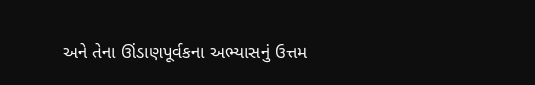અને તેના ઊંડાણપૂર્વકના અભ્યાસનું ઉત્તમ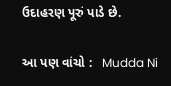ઉદાહરણ પૂરું પાડે છે.

આ પણ વાંચો :   Mudda Ni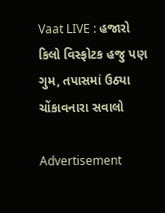Vaat LIVE : હજારો કિલો વિસ્ફોટક હજુ પણ ગુમ, તપાસમાં ઉઠ્યા ચોંકાવનારા સવાલો

Advertisement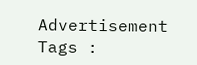Advertisement
Tags :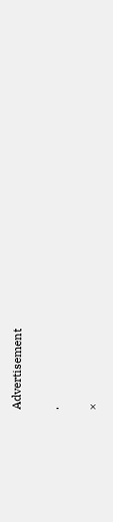Advertisement

.

×